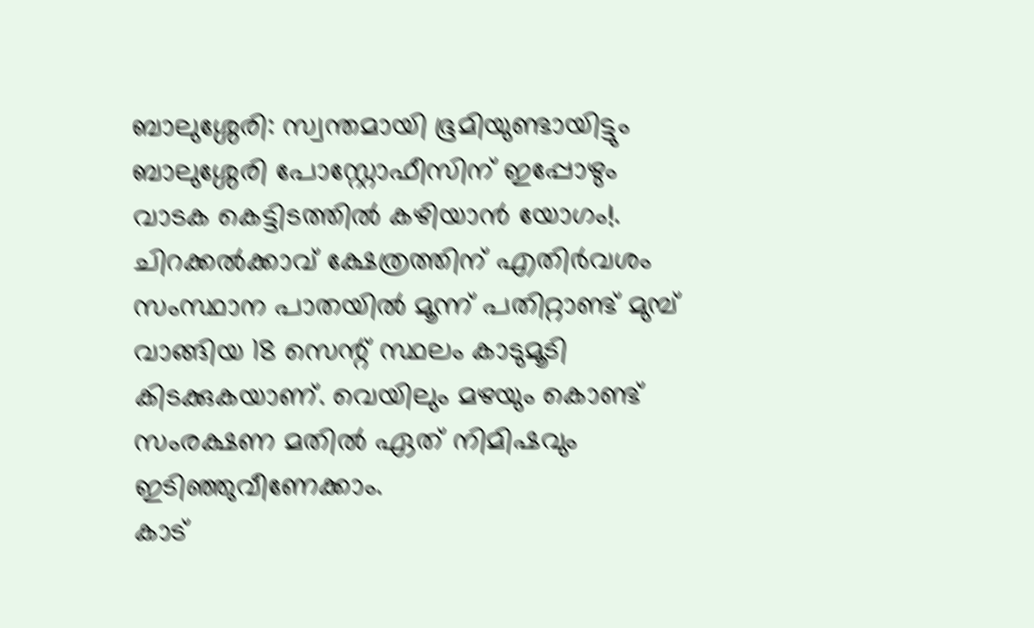ബാലുശ്ശേരി: സ്വന്തമായി ഭൂമിയുണ്ടായിട്ടും ബാലുശ്ശേരി പോസ്റ്റോഫീസിന് ഇപ്പോഴും വാടക കെട്ടിടത്തിൽ കഴിയാൻ യോഗം!. ചിറക്കൽക്കാവ് ക്ഷേത്രത്തിന് എതിർവശം സംസ്ഥാന പാതയിൽ മൂന്ന് പതിറ്റാണ്ട് മുമ്പ് വാങ്ങിയ 18 സെന്റ് സ്ഥലം കാടുമൂടി കിടക്കുകയാണ്. വെയിലും മഴയും കൊണ്ട് സംരക്ഷണ മതിൽ ഏത് നിമിഷവും ഇടിഞ്ഞുവീണേക്കാം.
കാട്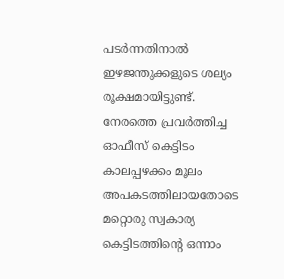പടർന്നതിനാൽ ഇഴജന്തുക്കളുടെ ശല്യം രൂക്ഷമായിട്ടുണ്ട്. നേരത്തെ പ്രവർത്തിച്ച ഓഫീസ് കെട്ടിടം കാലപ്പഴക്കം മൂലം അപകടത്തിലായതോടെ മറ്റൊരു സ്വകാര്യ കെട്ടിടത്തിന്റെ ഒന്നാം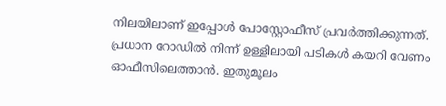നിലയിലാണ് ഇപ്പോൾ പോസ്റ്റോഫീസ് പ്രവർത്തിക്കുന്നത്.
പ്രധാന റോഡിൽ നിന്ന് ഉള്ളിലായി പടികൾ കയറി വേണം ഓഫീസിലെത്താൻ. ഇതുമൂലം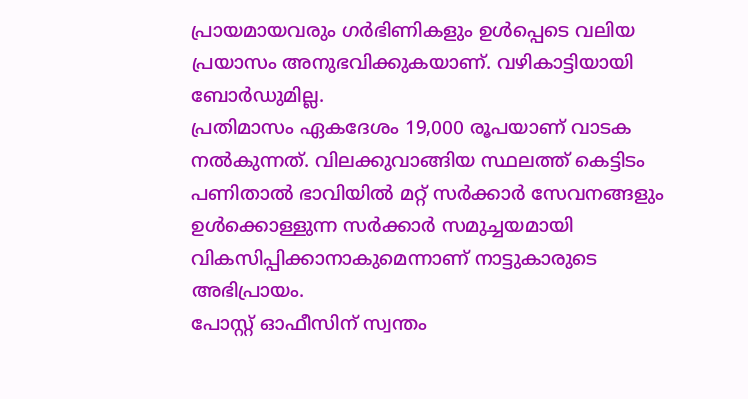പ്രായമായവരും ഗർഭിണികളും ഉൾപ്പെടെ വലിയ പ്രയാസം അനുഭവിക്കുകയാണ്. വഴികാട്ടിയായി ബോർഡുമില്ല.
പ്രതിമാസം ഏകദേശം 19,000 രൂപയാണ് വാടക നൽകുന്നത്. വിലക്കുവാങ്ങിയ സ്ഥലത്ത് കെട്ടിടം പണിതാൽ ഭാവിയിൽ മറ്റ് സർക്കാർ സേവനങ്ങളും ഉൾക്കൊള്ളുന്ന സർക്കാർ സമുച്ചയമായി വികസിപ്പിക്കാനാകുമെന്നാണ് നാട്ടുകാരുടെ അഭിപ്രായം.
പോസ്റ്റ് ഓഫീസിന് സ്വന്തം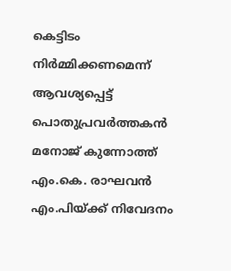കെട്ടിടം നിർമ്മിക്കണമെന്ന് ആവശ്യപ്പെട്ട് പൊതുപ്രവർത്തകൻ മനോജ് കുന്നോത്ത് എം.കെ. രാഘവൻ എം.പിയ്ക്ക് നിവേദനം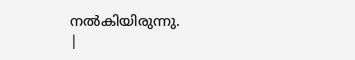നൽകിയിരുന്നു.
|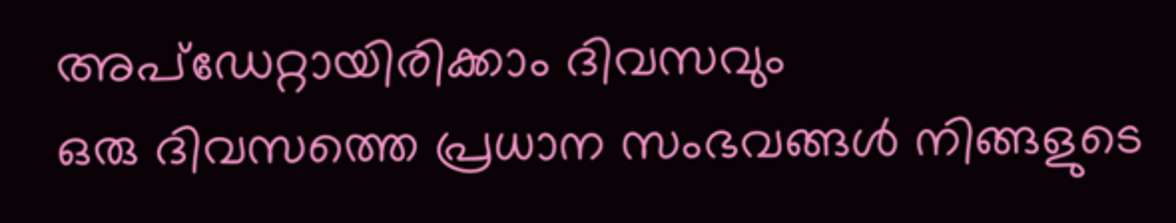അപ്ഡേറ്റായിരിക്കാം ദിവസവും
ഒരു ദിവസത്തെ പ്രധാന സംഭവങ്ങൾ നിങ്ങളുടെ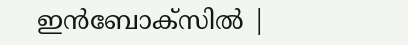ഇൻബോക്സിൽ |